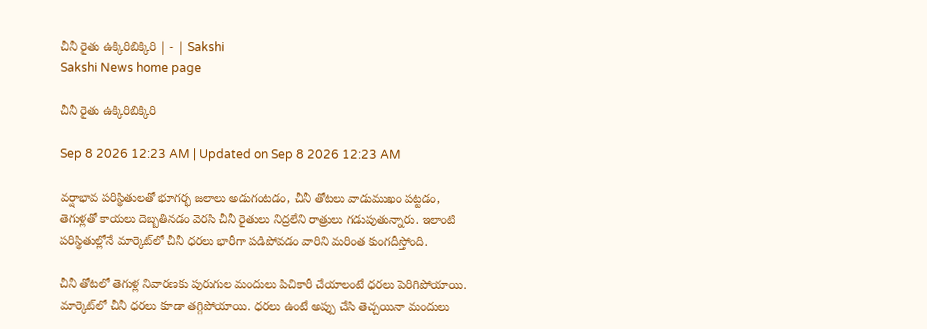చీనీ రైతు ఉక్కిరిబిక్కిరి | - | Sakshi
Sakshi News home page

చీనీ రైతు ఉక్కిరిబిక్కిరి

Sep 8 2026 12:23 AM | Updated on Sep 8 2026 12:23 AM

వర్షాభావ పరిస్థితులతో భూగర్భ జలాలు అడుగంటడం, చీనీ తోటలు వాడుముఖం పట్టడం, తెగుళ్లతో కాయలు దెబ్బతినడం వెరసి చీనీ రైతులు నిద్రలేని రాత్రులు గడుపుతున్నారు. ఇలాంటి పరిస్థితుల్లోనే మార్కెట్‌లో చీనీ ధరలు భారీగా పడిపోవడం వారిని మరింత కుంగదీస్తోంది.

చీనీ తోటలో తెగుళ్ల నివారణకు పురుగుల మందులు పిచికారీ చేయాలంటే ధరలు పెరిగిపోయాయి. మార్కెట్‌లో చీనీ ధరలు కూడా తగ్గిపోయాయి. ధరలు ఉంటే అప్పు చేసి తెచ్చయినా మందులు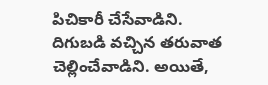పిచికారీ చేసేవాడిని. దిగుబడి వచ్చిన తరువాత చెల్లించేవాడిని. అయితే,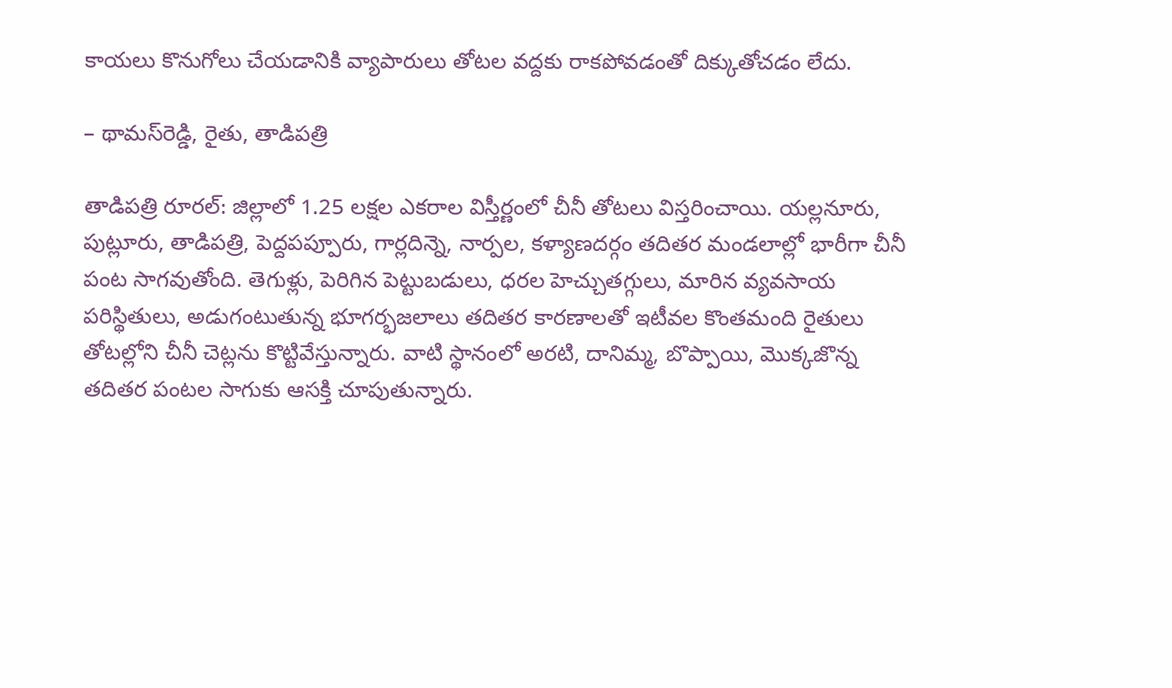కాయలు కొనుగోలు చేయడానికి వ్యాపారులు తోటల వద్దకు రాకపోవడంతో దిక్కుతోచడం లేదు.

– థామస్‌రెడ్డి, రైతు, తాడిపత్రి

తాడిపత్రి రూరల్‌: జిల్లాలో 1.25 లక్షల ఎకరాల విస్తీర్ణంలో చీనీ తోటలు విస్తరించాయి. యల్లనూరు, పుట్లూరు, తాడిపత్రి, పెద్దపప్పూరు, గార్లదిన్నె, నార్పల, కళ్యాణదర్గం తదితర మండలాల్లో భారీగా చీనీ పంట సాగవుతోంది. తెగుళ్లు, పెరిగిన పెట్టుబడులు, ధరల హెచ్చుతగ్గులు, మారిన వ్యవసాయ పరిస్థితులు, అడుగంటుతున్న భూగర్భజలాలు తదితర కారణాలతో ఇటీవల కొంతమంది రైతులు తోటల్లోని చీనీ చెట్లను కొట్టివేస్తున్నారు. వాటి స్థానంలో అరటి, దానిమ్మ, బొప్పాయి, మొక్కజొన్న తదితర పంటల సాగుకు ఆసక్తి చూపుతున్నారు.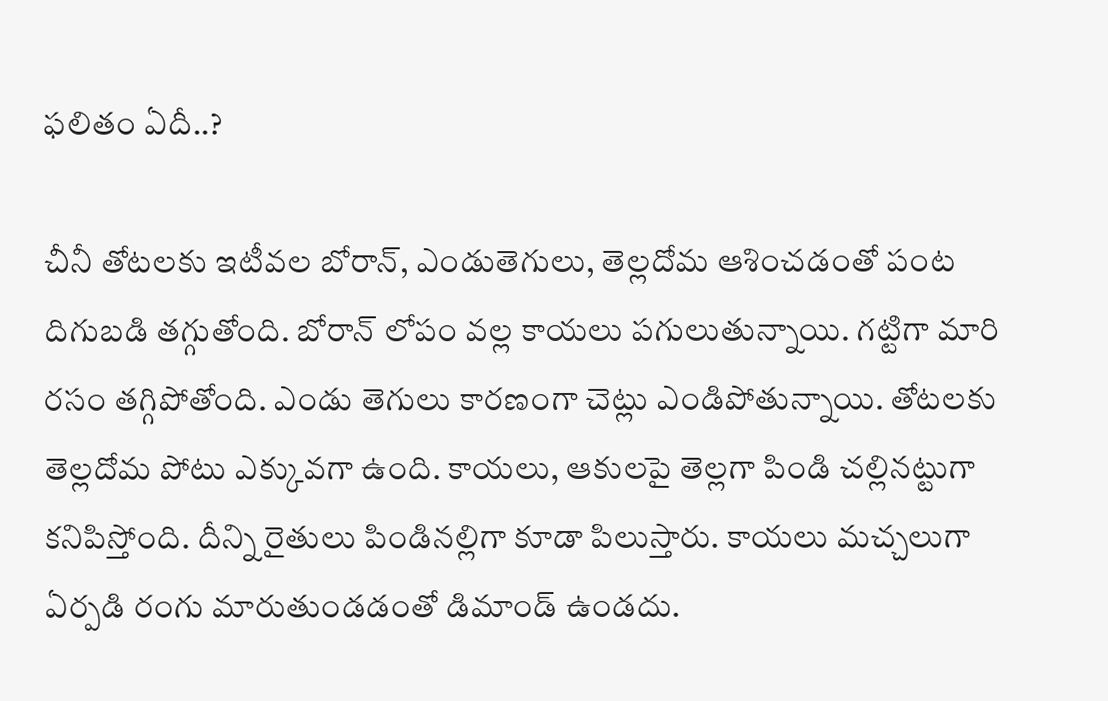ఫలితం ఏదీ..?

చీనీ తోటలకు ఇటీవల బోరాన్‌, ఎండుతెగులు, తెల్లదోమ ఆశించడంతో పంట దిగుబడి తగ్గుతోంది. బోరాన్‌ లోపం వల్ల కాయలు పగులుతున్నాయి. గట్టిగా మారి రసం తగ్గిపోతోంది. ఎండు తెగులు కారణంగా చెట్లు ఎండిపోతున్నాయి. తోటలకు తెల్లదోమ పోటు ఎక్కువగా ఉంది. కాయలు, ఆకులపై తెల్లగా పిండి చల్లినట్టుగా కనిపిస్తోంది. దీన్ని రైతులు పిండినల్లిగా కూడా పిలుస్తారు. కాయలు మచ్చలుగా ఏర్పడి రంగు మారుతుండడంతో డిమాండ్‌ ఉండదు.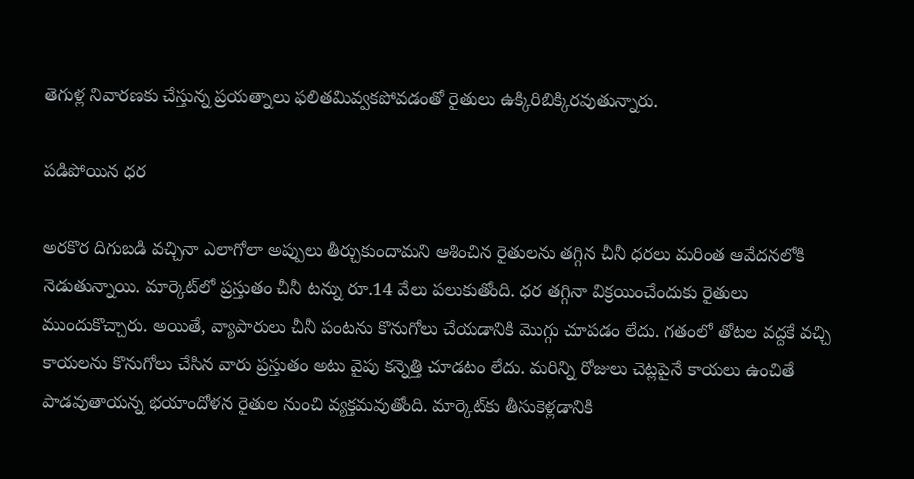తెగుళ్ల నివారణకు చేస్తున్న ప్రయత్నాలు ఫలితమివ్వకపోవడంతో రైతులు ఉక్కిరిబిక్కిరవుతున్నారు.

పడిపోయిన ధర

అరకొర దిగుబడి వచ్చినా ఎలాగోలా అప్పులు తీర్చుకుందామని ఆశించిన రైతులను తగ్గిన చీనీ ధరలు మరింత ఆవేదనలోకి నెడుతున్నాయి. మార్కెట్‌లో ప్రస్తుతం చీనీ టన్ను రూ.14 వేలు పలుకుతోంది. ధర తగ్గినా విక్రయించేందుకు రైతులు ముందుకొచ్చారు. అయితే, వ్యాపారులు చీనీ పంటను కొనుగోలు చేయడానికి మొగ్గు చూపడం లేదు. గతంలో తోటల వద్దకే వచ్చి కాయలను కొనుగోలు చేసిన వారు ప్రస్తుతం అటు వైపు కన్నెత్తి చూడటం లేదు. మరిన్ని రోజులు చెట్లపైనే కాయలు ఉంచితే పాడవుతాయన్న భయాందోళన రైతుల నుంచి వ్యక్తమవుతోంది. మార్కెట్‌కు తీసుకెళ్లడానికి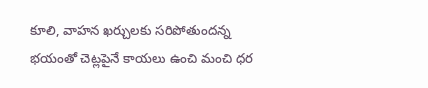కూలి, వాహన ఖర్చులకు సరిపోతుందన్న భయంతో చెట్లపైనే కాయలు ఉంచి మంచి ధర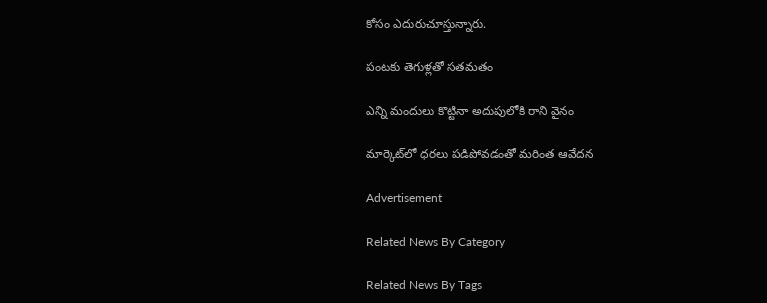కోసం ఎదురుచూస్తున్నారు.

పంటకు తెగుళ్లతో సతమతం

ఎన్ని మందులు కొట్టినా అదుపులోకి రాని వైనం

మార్కెట్‌లో ధరలు పడిపోవడంతో మరింత ఆవేదన

Advertisement

Related News By Category

Related News By Tags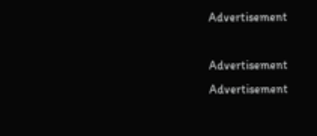Advertisement

Advertisement
Advertisement